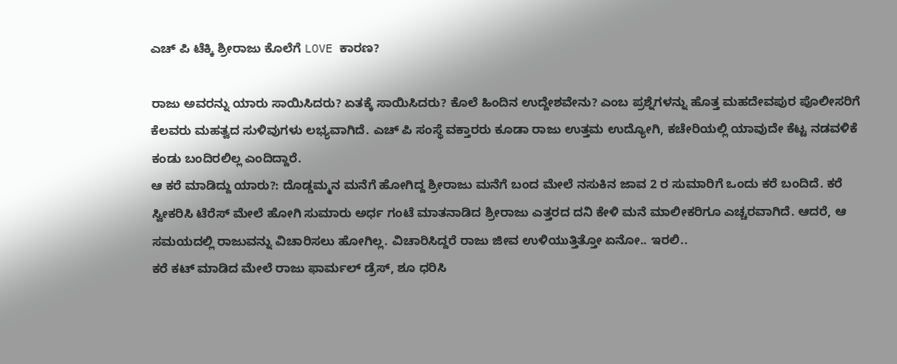ಎಚ್ ಪಿ ಟೆಕ್ಕಿ ಶ್ರೀರಾಜು ಕೊಲೆಗೆ LOVE ಕಾರಣ?

ರಾಜು ಅವರನ್ನು ಯಾರು ಸಾಯಿಸಿದರು? ಏತಕ್ಕೆ ಸಾಯಿಸಿದರು? ಕೊಲೆ ಹಿಂದಿನ ಉದ್ದೇಶವೇನು? ಎಂಬ ಪ್ರಶ್ನೆಗಳನ್ನು ಹೊತ್ತ ಮಹದೇವಪುರ ಪೊಲೀಸರಿಗೆ ಕೆಲವರು ಮಹತ್ವದ ಸುಳಿವುಗಳು ಲಭ್ಯವಾಗಿದೆ. ಎಚ್ ಪಿ ಸಂಸ್ಥೆ ವಕ್ತಾರರು ಕೂಡಾ ರಾಜು ಉತ್ತಮ ಉದ್ಯೋಗಿ, ಕಚೇರಿಯಲ್ಲಿ ಯಾವುದೇ ಕೆಟ್ಟ ನಡವಳಿಕೆ ಕಂಡು ಬಂದಿರಲಿಲ್ಲ ಎಂದಿದ್ದಾರೆ.
ಆ ಕರೆ ಮಾಡಿದ್ದು ಯಾರು?: ದೊಡ್ಡಮ್ಮನ ಮನೆಗೆ ಹೋಗಿದ್ದ ಶ್ರೀರಾಜು ಮನೆಗೆ ಬಂದ ಮೇಲೆ ನಸುಕಿನ ಜಾವ 2 ರ ಸುಮಾರಿಗೆ ಒಂದು ಕರೆ ಬಂದಿದೆ. ಕರೆ ಸ್ವೀಕರಿಸಿ ಟೆರೆಸ್ ಮೇಲೆ ಹೋಗಿ ಸುಮಾರು ಅರ್ಧ ಗಂಟೆ ಮಾತನಾಡಿದ ಶ್ರೀರಾಜು ಎತ್ತರದ ದನಿ ಕೇಳಿ ಮನೆ ಮಾಲೀಕರಿಗೂ ಎಚ್ಚರವಾಗಿದೆ. ಆದರೆ, ಆ ಸಮಯದಲ್ಲಿ ರಾಜುವನ್ನು ವಿಚಾರಿಸಲು ಹೋಗಿಲ್ಲ. ವಿಚಾರಿಸಿದ್ದರೆ ರಾಜು ಜೀವ ಉಳಿಯುತ್ತಿತ್ತೋ ಏನೋ.. ಇರಲಿ..
ಕರೆ ಕಟ್ ಮಾಡಿದ ಮೇಲೆ ರಾಜು ಫಾರ್ಮಲ್ ಡ್ರೆಸ್, ಶೂ ಧರಿಸಿ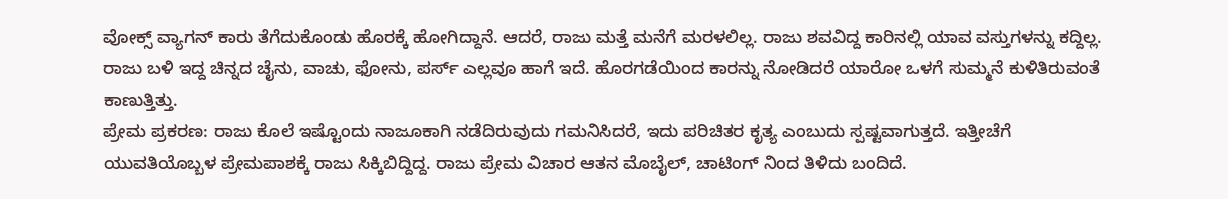ವೋಕ್ಸ್ ವ್ಯಾಗನ್ ಕಾರು ತೆಗೆದುಕೊಂಡು ಹೊರಕ್ಕೆ ಹೋಗಿದ್ದಾನೆ. ಆದರೆ, ರಾಜು ಮತ್ತೆ ಮನೆಗೆ ಮರಳಲಿಲ್ಲ. ರಾಜು ಶವವಿದ್ದ ಕಾರಿನಲ್ಲಿ ಯಾವ ವಸ್ತುಗಳನ್ನು ಕದ್ದಿಲ್ಲ. ರಾಜು ಬಳಿ ಇದ್ದ ಚಿನ್ನದ ಚೈನು, ವಾಚು, ಫೋನು, ಪರ್ಸ್ ಎಲ್ಲವೂ ಹಾಗೆ ಇದೆ. ಹೊರಗಡೆಯಿಂದ ಕಾರನ್ನು ನೋಡಿದರೆ ಯಾರೋ ಒಳಗೆ ಸುಮ್ಮನೆ ಕುಳಿತಿರುವಂತೆ ಕಾಣುತ್ತಿತ್ತು.
ಪ್ರೇಮ ಪ್ರಕರಣ: ರಾಜು ಕೊಲೆ ಇಷ್ಟೊಂದು ನಾಜೂಕಾಗಿ ನಡೆದಿರುವುದು ಗಮನಿಸಿದರೆ, ಇದು ಪರಿಚಿತರ ಕೃತ್ಯ ಎಂಬುದು ಸ್ಪಷ್ಟವಾಗುತ್ತದೆ. ಇತ್ತೀಚೆಗೆ ಯುವತಿಯೊಬ್ಬಳ ಪ್ರೇಮಪಾಶಕ್ಕೆ ರಾಜು ಸಿಕ್ಕಿಬಿದ್ದಿದ್ದ. ರಾಜು ಪ್ರೇಮ ವಿಚಾರ ಆತನ ಮೊಬೈಲ್, ಚಾಟಿಂಗ್ ನಿಂದ ತಿಳಿದು ಬಂದಿದೆ.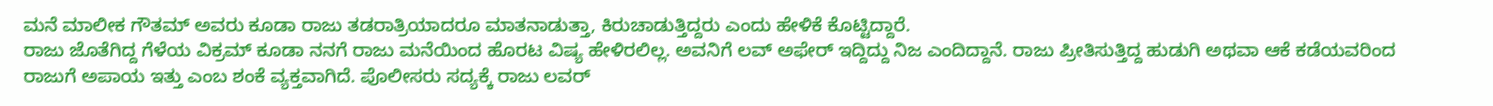ಮನೆ ಮಾಲೀಕ ಗೌತಮ್ ಅವರು ಕೂಡಾ ರಾಜು ತಡರಾತ್ರಿಯಾದರೂ ಮಾತನಾಡುತ್ತಾ, ಕಿರುಚಾಡುತ್ತಿದ್ದರು ಎಂದು ಹೇಳಿಕೆ ಕೊಟ್ಟಿದ್ದಾರೆ.
ರಾಜು ಜೊತೆಗಿದ್ದ ಗೆಳೆಯ ವಿಕ್ರಮ್ ಕೂಡಾ ನನಗೆ ರಾಜು ಮನೆಯಿಂದ ಹೊರಟ ವಿಷ್ಯ ಹೇಳಿರಲಿಲ್ಲ. ಅವನಿಗೆ ಲವ್ ಅಫೇರ್ ಇದ್ದಿದ್ದು ನಿಜ ಎಂದಿದ್ದಾನೆ. ರಾಜು ಪ್ರೀತಿಸುತ್ತಿದ್ದ ಹುಡುಗಿ ಅಥವಾ ಆಕೆ ಕಡೆಯವರಿಂದ ರಾಜುಗೆ ಅಪಾಯ ಇತ್ತು ಎಂಬ ಶಂಕೆ ವ್ಯಕ್ತವಾಗಿದೆ. ಪೊಲೀಸರು ಸದ್ಯಕ್ಕೆ ರಾಜು ಲವರ್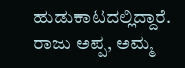ಹುಡುಕಾಟದಲ್ಲಿದ್ದಾರೆ. ರಾಜು ಅಪ್ಪ, ಅಮ್ಮ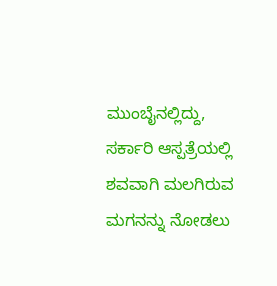ಮುಂಬೈನಲ್ಲಿದ್ದು, ಸರ್ಕಾರಿ ಆಸ್ಪತ್ರೆಯಲ್ಲಿ ಶವವಾಗಿ ಮಲಗಿರುವ ಮಗನನ್ನು ನೋಡಲು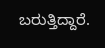ಬರುತ್ತಿದ್ದಾರೆ.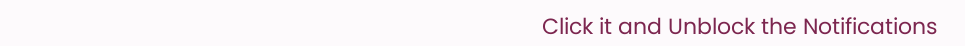Click it and Unblock the Notifications